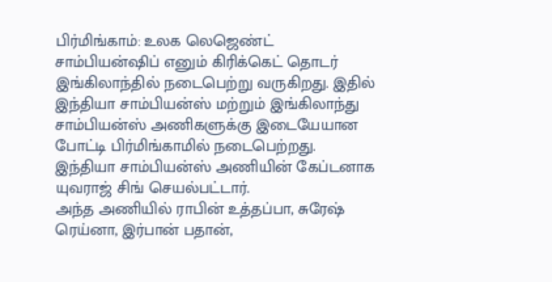பிர்மிங்காம்: உலக லெஜெண்ட் சாம்பியன்ஷிப் எனும் கிரிக்கெட் தொடர் இங்கிலாந்தில் நடைபெற்று வருகிறது. இதில் இந்தியா சாம்பியன்ஸ் மற்றும் இங்கிலாந்து சாம்பியன்ஸ் அணிகளுக்கு இடையேயான போட்டி பிர்மிங்காமில் நடைபெற்றது. இந்தியா சாம்பியன்ஸ் அணியின் கேப்டனாக யுவராஜ் சிங் செயல்பட்டார்.
அந்த அணியில் ராபின் உத்தப்பா, சுரேஷ் ரெய்னா, இர்பான் பதான்,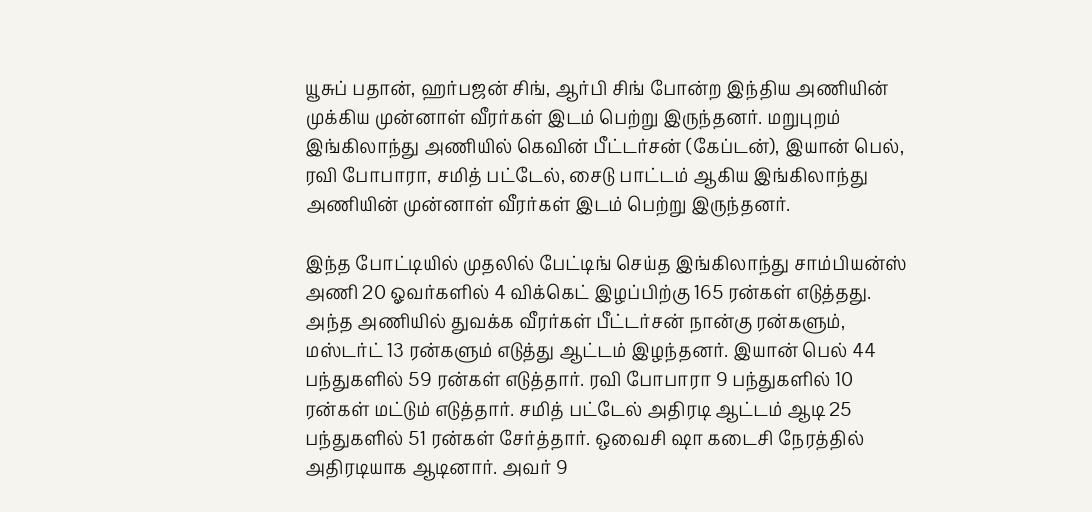யூசுப் பதான், ஹர்பஜன் சிங், ஆர்பி சிங் போன்ற இந்திய அணியின் முக்கிய முன்னாள் வீரர்கள் இடம் பெற்று இருந்தனர். மறுபுறம் இங்கிலாந்து அணியில் கெவின் பீட்டர்சன் (கேப்டன்), இயான் பெல், ரவி போபாரா, சமித் பட்டேல், சைடு பாட்டம் ஆகிய இங்கிலாந்து அணியின் முன்னாள் வீரர்கள் இடம் பெற்று இருந்தனர்.

இந்த போட்டியில் முதலில் பேட்டிங் செய்த இங்கிலாந்து சாம்பியன்ஸ் அணி 20 ஓவர்களில் 4 விக்கெட் இழப்பிற்கு 165 ரன்கள் எடுத்தது. அந்த அணியில் துவக்க வீரர்கள் பீட்டர்சன் நான்கு ரன்களும், மஸ்டர்ட் 13 ரன்களும் எடுத்து ஆட்டம் இழந்தனர். இயான் பெல் 44 பந்துகளில் 59 ரன்கள் எடுத்தார். ரவி போபாரா 9 பந்துகளில் 10 ரன்கள் மட்டும் எடுத்தார். சமித் பட்டேல் அதிரடி ஆட்டம் ஆடி 25 பந்துகளில் 51 ரன்கள் சேர்த்தார். ஒவைசி ஷா கடைசி நேரத்தில் அதிரடியாக ஆடினார். அவர் 9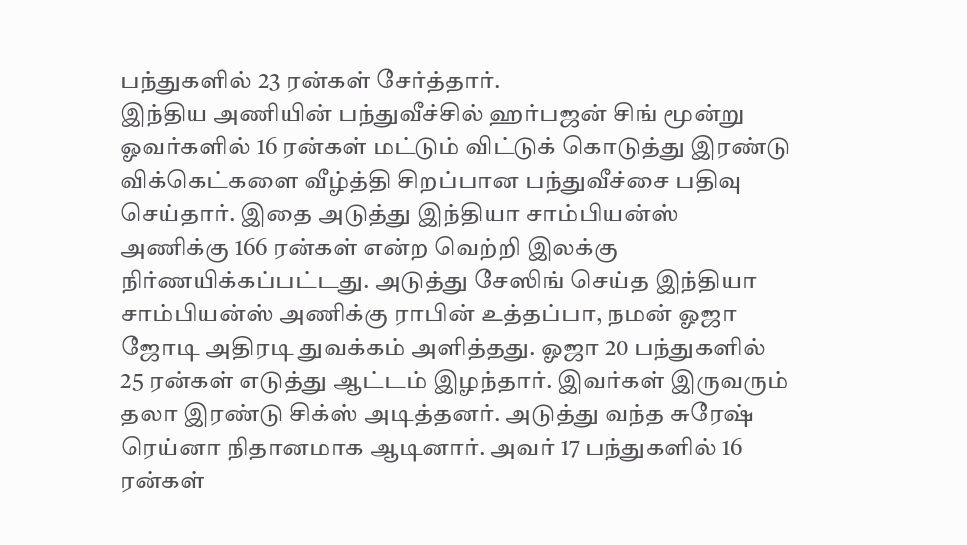பந்துகளில் 23 ரன்கள் சேர்த்தார்.
இந்திய அணியின் பந்துவீச்சில் ஹர்பஜன் சிங் மூன்று ஓவர்களில் 16 ரன்கள் மட்டும் விட்டுக் கொடுத்து இரண்டு விக்கெட்களை வீழ்த்தி சிறப்பான பந்துவீச்சை பதிவு செய்தார். இதை அடுத்து இந்தியா சாம்பியன்ஸ் அணிக்கு 166 ரன்கள் என்ற வெற்றி இலக்கு நிர்ணயிக்கப்பட்டது. அடுத்து சேஸிங் செய்த இந்தியா சாம்பியன்ஸ் அணிக்கு ராபின் உத்தப்பா, நமன் ஓஜா ஜோடி அதிரடி துவக்கம் அளித்தது. ஓஜா 20 பந்துகளில் 25 ரன்கள் எடுத்து ஆட்டம் இழந்தார். இவர்கள் இருவரும் தலா இரண்டு சிக்ஸ் அடித்தனர். அடுத்து வந்த சுரேஷ் ரெய்னா நிதானமாக ஆடினார். அவர் 17 பந்துகளில் 16 ரன்கள்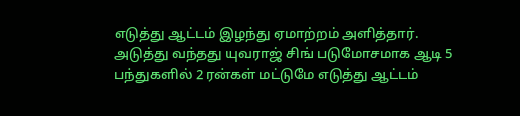எடுத்து ஆட்டம் இழந்து ஏமாற்றம் அளித்தார்.
அடுத்து வந்தது யுவராஜ் சிங் படுமோசமாக ஆடி 5 பந்துகளில் 2 ரன்கள் மட்டுமே எடுத்து ஆட்டம்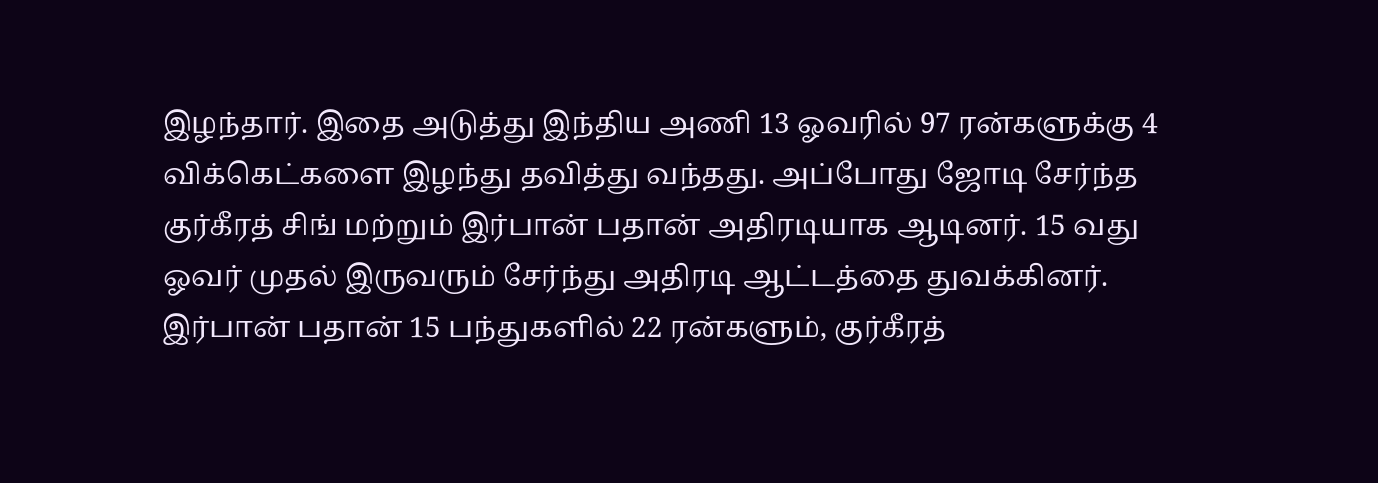இழந்தார். இதை அடுத்து இந்திய அணி 13 ஓவரில் 97 ரன்களுக்கு 4 விக்கெட்களை இழந்து தவித்து வந்தது. அப்போது ஜோடி சேர்ந்த குர்கீரத் சிங் மற்றும் இர்பான் பதான் அதிரடியாக ஆடினர். 15 வது ஓவர் முதல் இருவரும் சேர்ந்து அதிரடி ஆட்டத்தை துவக்கினர். இர்பான் பதான் 15 பந்துகளில் 22 ரன்களும், குர்கீரத்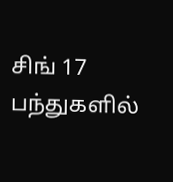சிங் 17 பந்துகளில்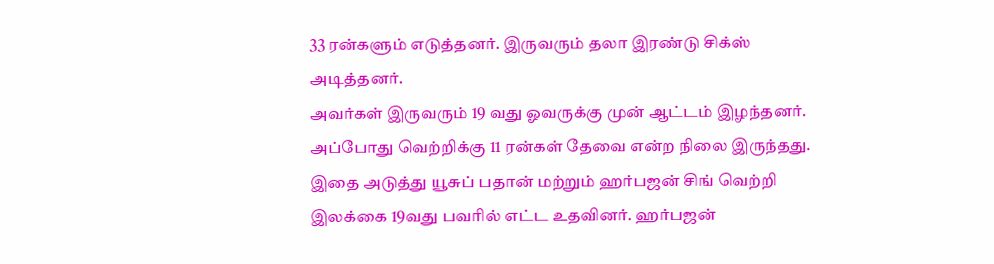33 ரன்களும் எடுத்தனர். இருவரும் தலா இரண்டு சிக்ஸ் அடித்தனர்.
அவர்கள் இருவரும் 19 வது ஓவருக்கு முன் ஆட்டம் இழந்தனர். அப்போது வெற்றிக்கு 11 ரன்கள் தேவை என்ற நிலை இருந்தது. இதை அடுத்து யூசுப் பதான் மற்றும் ஹர்பஜன் சிங் வெற்றி இலக்கை 19வது பவரில் எட்ட உதவினர். ஹர்பஜன்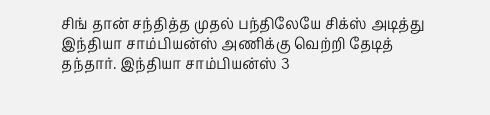சிங் தான் சந்தித்த முதல் பந்திலேயே சிக்ஸ் அடித்து இந்தியா சாம்பியன்ஸ் அணிக்கு வெற்றி தேடித் தந்தார். இந்தியா சாம்பியன்ஸ் 3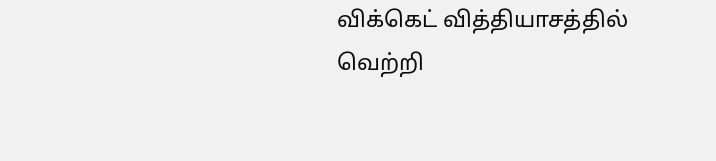விக்கெட் வித்தியாசத்தில் வெற்றி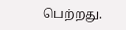பெற்றது.